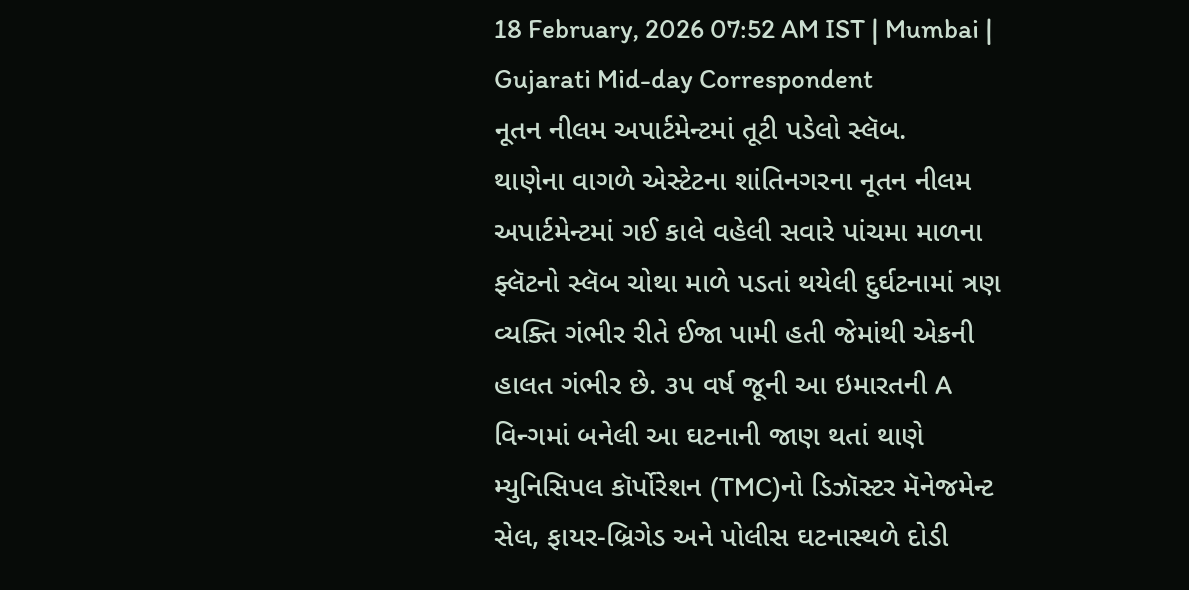18 February, 2026 07:52 AM IST | Mumbai | Gujarati Mid-day Correspondent
નૂતન નીલમ અપાર્ટમેન્ટમાં તૂટી પડેલો સ્લૅબ.
થાણેના વાગળે એસ્ટેટના શાંતિનગરના નૂતન નીલમ અપાર્ટમેન્ટમાં ગઈ કાલે વહેલી સવારે પાંચમા માળના ફ્લૅટનો સ્લૅબ ચોથા માળે પડતાં થયેલી દુર્ઘટનામાં ત્રણ વ્યક્તિ ગંભીર રીતે ઈજા પામી હતી જેમાંથી એકની હાલત ગંભીર છે. ૩૫ વર્ષ જૂની આ ઇમારતની A વિન્ગમાં બનેલી આ ઘટનાની જાણ થતાં થાણે મ્યુનિસિપલ કૉર્પોરેશન (TMC)નો ડિઝૉસ્ટર મૅનેજમેન્ટ સેલ, ફાયર-બ્રિગેડ અને પોલીસ ઘટનાસ્થળે દોડી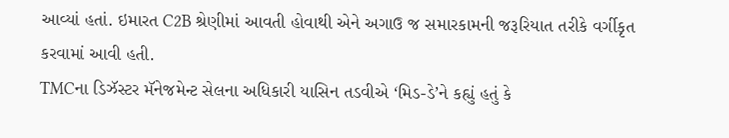આવ્યાં હતાં. ઇમારત C2B શ્રેણીમાં આવતી હોવાથી એને અગાઉ જ સમારકામની જરૂરિયાત તરીકે વર્ગીકૃત કરવામાં આવી હતી.
TMCના ડિઝૅસ્ટર મૅનેજમેન્ટ સેલના અધિકારી યાસિન તડવીએ ‘મિડ-ડે’ને કહ્યું હતું કે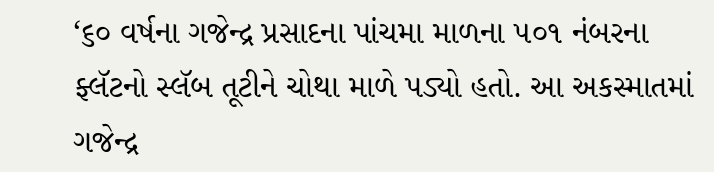‘૬૦ વર્ષના ગજેન્દ્ર પ્રસાદના પાંચમા માળના ૫૦૧ નંબરના ફ્લૅટનો સ્લૅબ તૂટીને ચોથા માળે પડ્યો હતો. આ અકસ્માતમાં ગજેન્દ્ર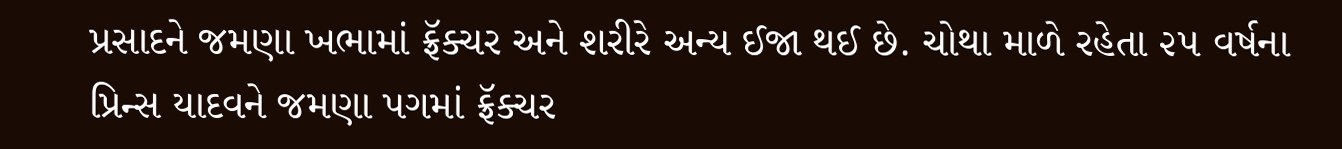પ્રસાદને જમણા ખભામાં ફ્રૅક્ચર અને શરીરે અન્ય ઈજા થઈ છે. ચોથા માળે રહેતા ૨૫ વર્ષના પ્રિન્સ યાદવને જમણા પગમાં ફ્રૅક્ચર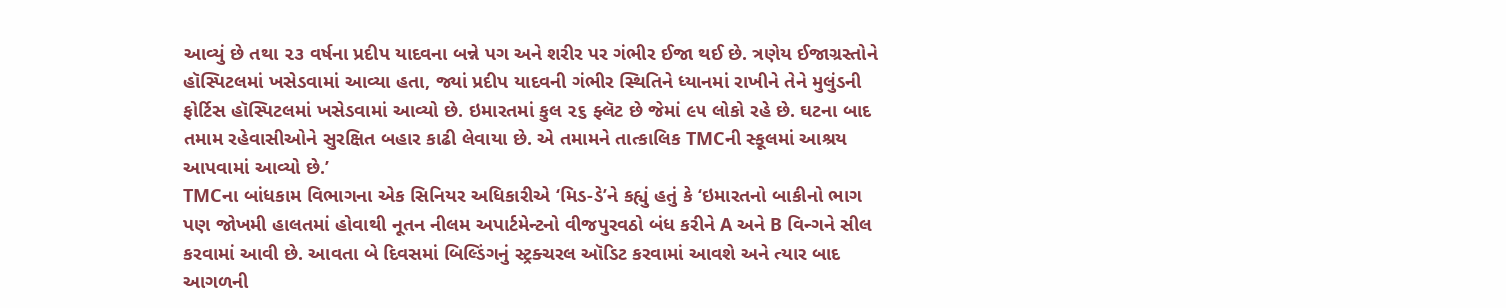આવ્યું છે તથા ૨૩ વર્ષના પ્રદીપ યાદવના બન્ને પગ અને શરીર પર ગંભીર ઈજા થઈ છે. ત્રણેય ઈજાગ્રસ્તોને હૉસ્પિટલમાં ખસેડવામાં આવ્યા હતા, જ્યાં પ્રદીપ યાદવની ગંભીર સ્થિતિને ધ્યાનમાં રાખીને તેને મુલુંડની ફોર્ટિસ હૉસ્પિટલમાં ખસેડવામાં આવ્યો છે. ઇમારતમાં કુલ ૨૬ ફ્લૅટ છે જેમાં ૯૫ લોકો રહે છે. ઘટના બાદ તમામ રહેવાસીઓને સુરક્ષિત બહાર કાઢી લેવાયા છે. એ તમામને તાત્કાલિક TMCની સ્કૂલમાં આશ્રય આપવામાં આવ્યો છે.’
TMCના બાંધકામ વિભાગના એક સિનિયર અધિકારીએ ‘મિડ-ડે’ને કહ્યું હતું કે ‘ઇમારતનો બાકીનો ભાગ પણ જોખમી હાલતમાં હોવાથી નૂતન નીલમ અપાર્ટમેન્ટનો વીજપુરવઠો બંધ કરીને A અને B વિન્ગને સીલ કરવામાં આવી છે. આવતા બે દિવસમાં બિલ્ડિંગનું સ્ટ્રક્ચરલ ઑડિટ કરવામાં આવશે અને ત્યાર બાદ આગળની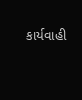કાર્યવાહી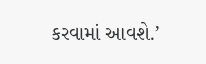કરવામાં આવશે.’